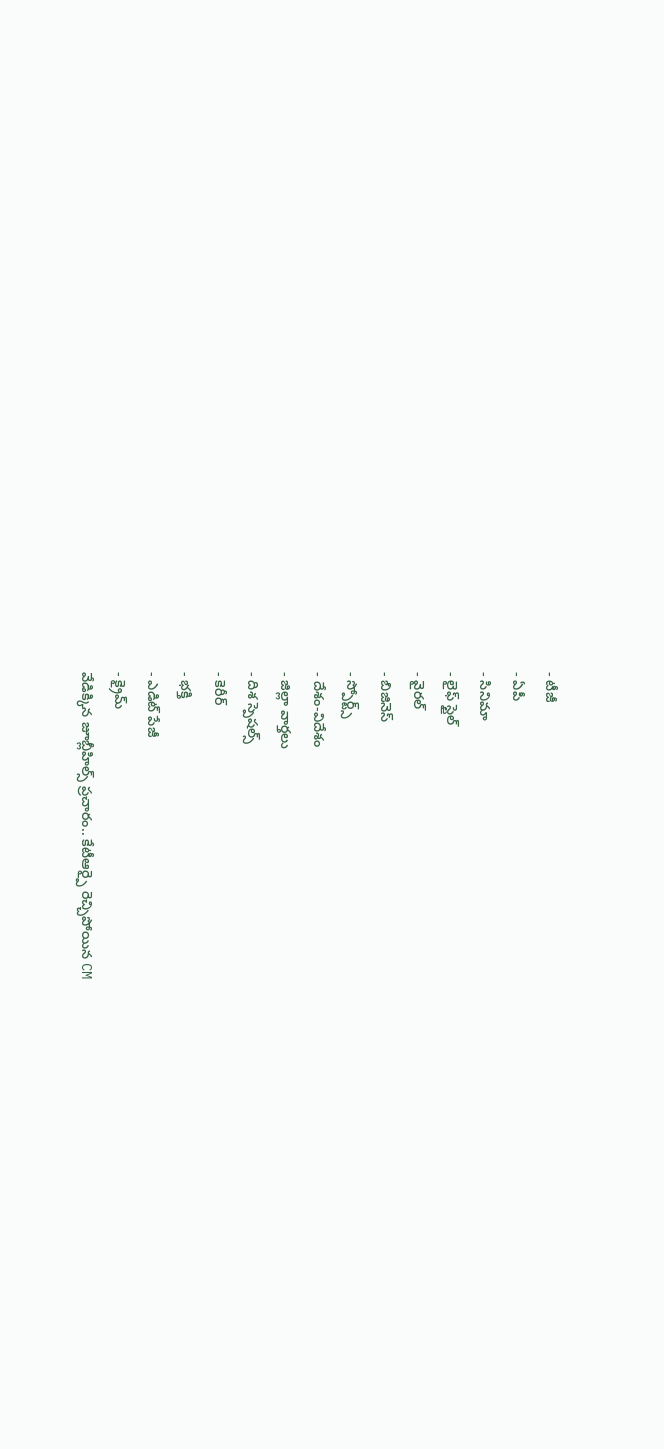- టీజీ
- ఏపీ
- సినిమా
- లైఫ్ స్టైల్
- వైరల్
- బిజినెస్
- స్పోర్ట్స్
- దేశం-విదేశం
- జిల్లా వార్తలు
- దిశ స్పెషల్స్
- కెరీర్
- భక్తి
- ఎడిట్ పేజీ
- క్రైమ్
వేడిక్కిన జూబ్లీహిల్స్ ప్రచారం.. కేటీఆర్పై రెచ్చిపోయిన CM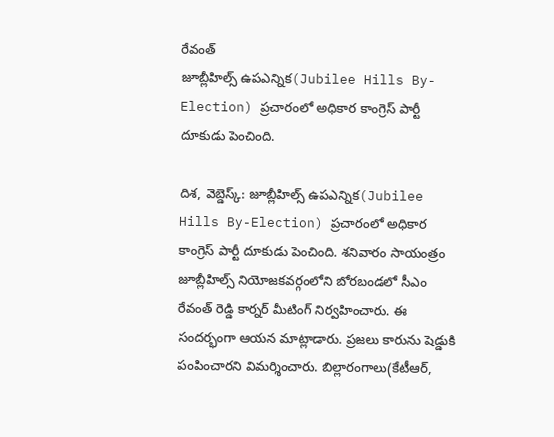రేవంత్
జూబ్లీహిల్స్ ఉపఎన్నిక(Jubilee Hills By-Election) ప్రచారంలో అధికార కాంగ్రెస్ పార్టీ దూకుడు పెంచింది.

దిశ, వెబ్డెస్క్: జూబ్లీహిల్స్ ఉపఎన్నిక(Jubilee Hills By-Election) ప్రచారంలో అధికార కాంగ్రెస్ పార్టీ దూకుడు పెంచింది. శనివారం సాయంత్రం జూబ్లీహిల్స్ నియోజకవర్గంలోని బోరబండలో సీఎం రేవంత్ రెడ్డి కార్నర్ మీటింగ్ నిర్వహించారు. ఈ సందర్భంగా ఆయన మాట్లాడారు. ప్రజలు కారును షెడ్డుకి పంపించారని విమర్శించారు. బిల్లారంగాలు(కేటీఆర్,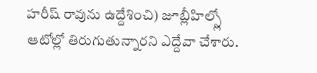హరీష్ రావును ఉద్దేశించి) జూబ్లీహిల్స్లో ఆటోల్లో తిరుగుతున్నారని ఎద్దేవా చేశారు.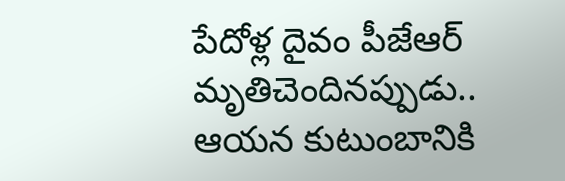పేదోళ్ల దైవం పీజేఆర్ మృతిచెందినప్పుడు.. ఆయన కుటుంబానికి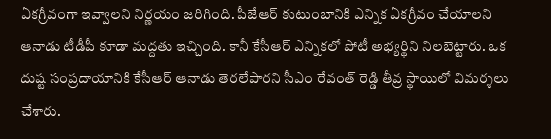ఏకగ్రీవంగా ఇవ్వాలని నిర్ణయం జరిగింది. పీజేఆర్ కుటుంబానికి ఎన్నిక ఏకగ్రీవం చేయాలని ఆనాడు టీడీపీ కూడా మద్దతు ఇచ్చింది. కానీ కేసీఆర్ ఎన్నికలో పోటీ అభ్యర్థిని నిలబెట్టారు. ఒక దుష్ట సంప్రదాయానికి కేసీఆర్ ఆనాడు తెరలేపారని సీఎం రేవంత్ రెడ్డి తీవ్ర స్థాయిలో విమర్శలు చేశారు.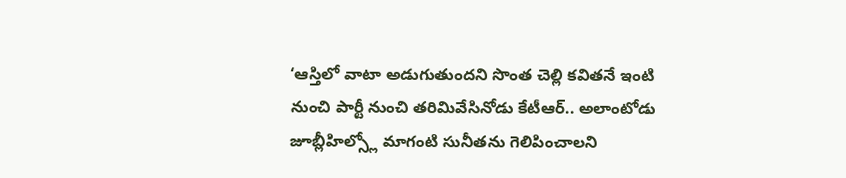‘ఆస్తిలో వాటా అడుగుతుందని సొంత చెల్లి కవితనే ఇంటి నుంచి పార్టీ నుంచి తరిమివేసినోడు కేటీఆర్.. అలాంటోడు జూబ్లీహిల్స్లో మాగంటి సునీతను గెలిపించాలని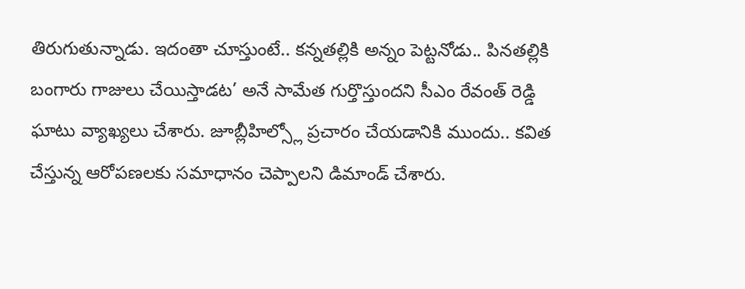తిరుగుతున్నాడు. ఇదంతా చూస్తుంటే.. కన్నతల్లికి అన్నం పెట్టనోడు.. పినతల్లికి బంగారు గాజులు చేయిస్తాడట’ అనే సామేత గుర్తొస్తుందని సీఎం రేవంత్ రెడ్డి ఘాటు వ్యాఖ్యలు చేశారు. జూబ్లీహిల్స్లో ప్రచారం చేయడానికి ముందు.. కవిత చేస్తున్న ఆరోపణలకు సమాధానం చెప్పాలని డిమాండ్ చేశారు.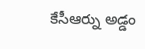కేసీఆర్ను అడ్డం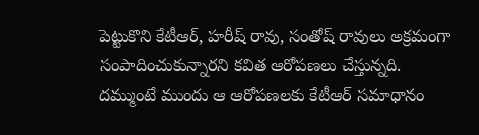పెట్టుకొని కేటీఆర్, హరీష్ రావు, సంతోష్ రావులు అక్రమంగా సంపాదించుకున్నారని కవిత ఆరోపణలు చేస్తున్నది. దమ్ముంటే ముందు ఆ ఆరోపణలకు కేటీఆర్ సమాధానం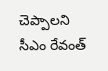చెప్పాలని సీఎం రేవంత్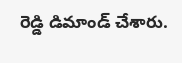రెడ్డి డిమాండ్ చేశారు.